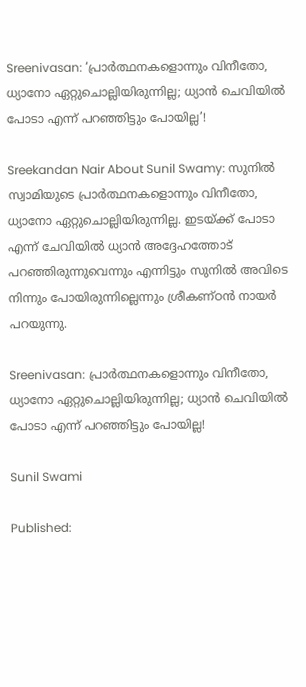Sreenivasan: ‘പ്രാര്‍ത്ഥനകളൊന്നും വിനീതോ, ധ്യാനോ ഏറ്റുചൊല്ലിയിരുന്നില്ല; ധ്യാന്‍ ചെവിയിൽ പോടാ എന്ന് പറഞ്ഞിട്ടും പോയില്ല’!

Sreekandan Nair About Sunil Swamy: സുനില്‍ സ്വാമിയുടെ പ്രാര്‍ത്ഥനകളൊന്നും വിനീതോ, ധ്യാനോ ഏറ്റുചൊല്ലിയിരുന്നില്ല. ഇടയ്ക്ക് പോടാ എന്ന് ചേവിയിൽ ധ്യാന്‍ അദ്ദേഹത്തോട് പറഞ്ഞിരുന്നുവെന്നും എന്നിട്ടും സുനില്‍ അവിടെ നിന്നും പോയിരുന്നില്ലെന്നും ശ്രീകണ്ഠന്‍ നായര്‍ പറയുന്നു.

Sreenivasan: പ്രാര്‍ത്ഥനകളൊന്നും വിനീതോ, ധ്യാനോ ഏറ്റുചൊല്ലിയിരുന്നില്ല; ധ്യാന്‍ ചെവിയിൽ പോടാ എന്ന് പറഞ്ഞിട്ടും പോയില്ല!

Sunil Swami

Published: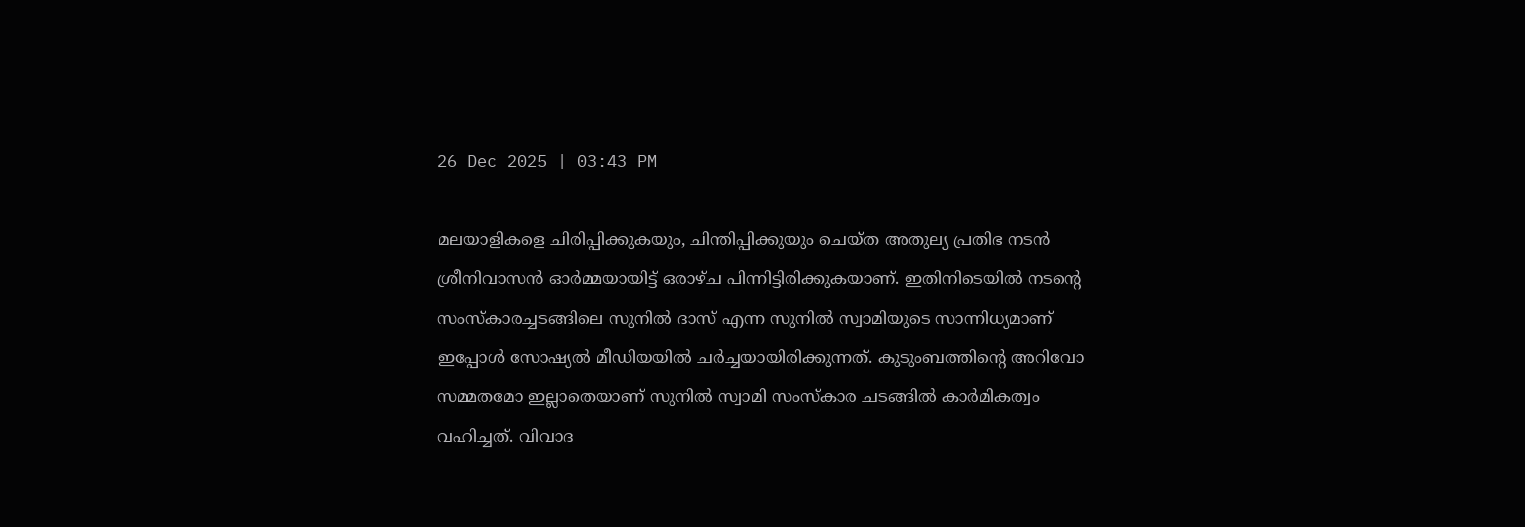26 Dec 2025 | 03:43 PM

മലയാളികളെ ചിരിപ്പിക്കുകയും, ചിന്തിപ്പിക്കുയും ചെയ്ത അതുല്യ പ്രതിഭ നടൻ ശ്രീനിവാസൻ ഓർമ്മയായിട്ട് ഒരാഴ്ച പിന്നിട്ടിരിക്കുകയാണ്. ഇതിനിടെയിൽ നടന്റെ സംസ്‌കാരച്ചടങ്ങിലെ സുനില്‍ ദാസ് എന്ന സുനില്‍ സ്വാമിയുടെ സാന്നിധ്യമാണ് ഇപ്പോൾ സോഷ്യൽ മീഡിയയിൽ ചർച്ചയായിരിക്കുന്നത്. കുടുംബത്തിന്റെ അറിവോ സമ്മതമോ ഇല്ലാതെയാണ് സുനില്‍ സ്വാമി സംസ്കാര ചടങ്ങിൽ കാര്‍മികത്വം വഹിച്ചത്. വിവാദ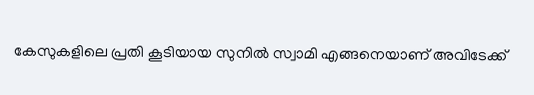കേസുകളിലെ പ്രതി കൂടിയായ സുനില്‍ സ്വാമി എങ്ങനെയാണ് അവിടേക്ക്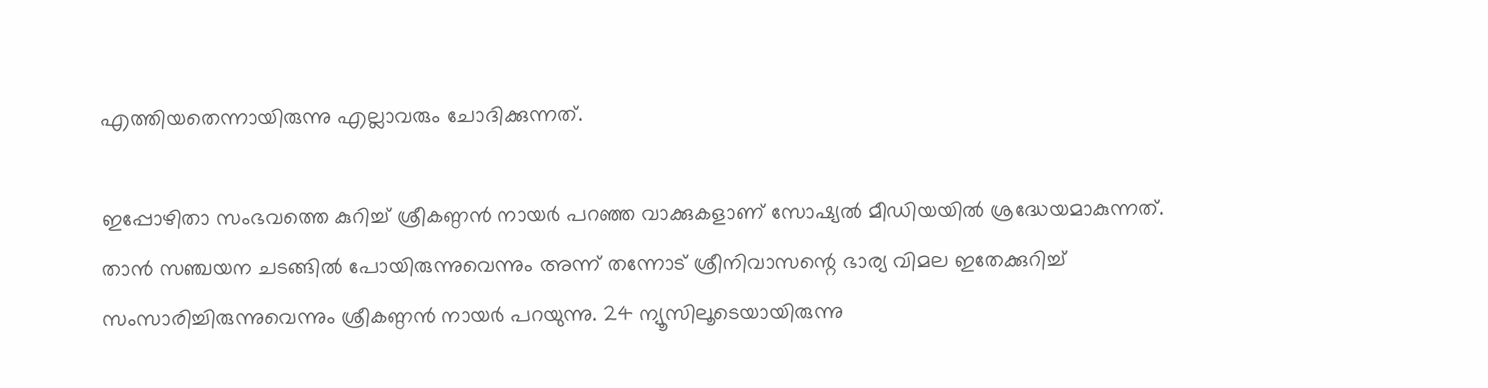എത്തിയതെന്നായിരുന്നു എല്ലാവരും ചോദിക്കുന്നത്.

ഇപ്പോഴിതാ സംഭവത്തെ കുറിച്ച് ശ്രീകണ്ഠന്‍ നായര്‍ പറഞ്ഞ വാക്കുകളാണ് സോഷ്യൽ മീഡിയയിൽ ശ്രദ്ധേയമാകുന്നത്. താൻ സഞ്ചയന ചടങ്ങില്‍ പോയിരുന്നുവെന്നും അന്ന് തന്നോട് ശ്രീനിവാസന്റെ ഭാര്യ വിമല ഇതേക്കുറിച്ച് സംസാരിച്ചിരുന്നുവെന്നും ശ്രീകണ്ഠന്‍ നായര്‍ പറയുന്നു. 24 ന്യൂസിലൂടെയായിരുന്നു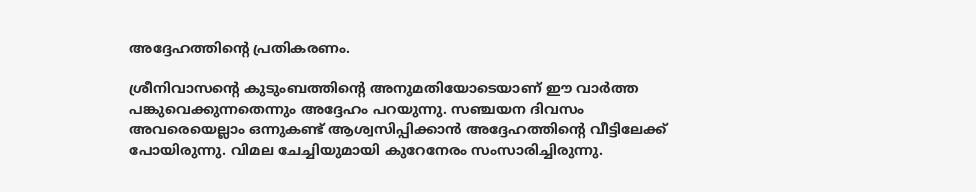അദ്ദേഹത്തിന്റെ പ്രതികരണം.

ശ്രീനിവാസന്റെ കുടുംബത്തിന്റെ അനുമതിയോടെയാണ് ഈ വാര്‍ത്ത പങ്കുവെക്കുന്നതെന്നും അദ്ദേഹം പറയുന്നു. സഞ്ചയന ദിവസം അവരെയെല്ലാം ഒന്നുകണ്ട് ആശ്വസിപ്പിക്കാൻ അദ്ദേഹത്തിന്റെ വീട്ടിലേക്ക് പോയിരുന്നു. വിമല ചേച്ചിയുമായി കുറേനേരം സംസാരിച്ചിരുന്നു.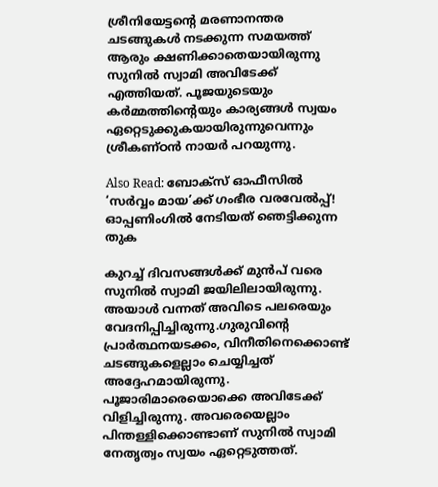ശ്രീനിയേട്ടന്റെ മരണാനന്തര ചടങ്ങുകള്‍ നടക്കുന്ന സമയത്ത് ആരും ക്ഷണിക്കാതെയായിരുന്നു സുനില്‍ സ്വാമി അവിടേക്ക് എത്തിയത്. പൂജയുടെയും കര്‍മ്മത്തിന്റെയും കാര്യങ്ങള്‍ സ്വയം ഏറ്റെടുക്കുകയായിരുന്നുവെന്നും ശ്രീകണ്ഠന്‍ നായര്‍ പറയുന്നു.

Also Read: ബോക്സ് ഓഫീസിൽ ‘സർവ്വം മായ’ക്ക് ഗംഭീര വരവേൽപ്പ്! ഓപ്പണിംഗില്‍ നേടിയത് ഞെട്ടിക്കുന്ന തുക

കുറച്ച് ദിവസങ്ങൾക്ക് മുൻപ് വരെ സുനിൽ സ്വാമി ജയിലിലായിരുന്നു. അയാൾ വന്നത് അവിടെ പലരെയും വേദനിപ്പിച്ചിരുന്നു.ഗുരുവിന്റെ പ്രാര്‍ത്ഥനയടക്കം, വിനീതിനെക്കൊണ്ട് ചടങ്ങുകളെല്ലാം ചെയ്യിച്ചത് അദ്ദേഹമായിരുന്നു. പൂജാരിമാരെയൊക്കെ അവിടേക്ക് വിളിച്ചിരുന്നു. അവരെയെല്ലാം പിന്തള്ളിക്കൊണ്ടാണ് സുനില്‍ സ്വാമി നേതൃത്വം സ്വയം ഏറ്റെടുത്തത്.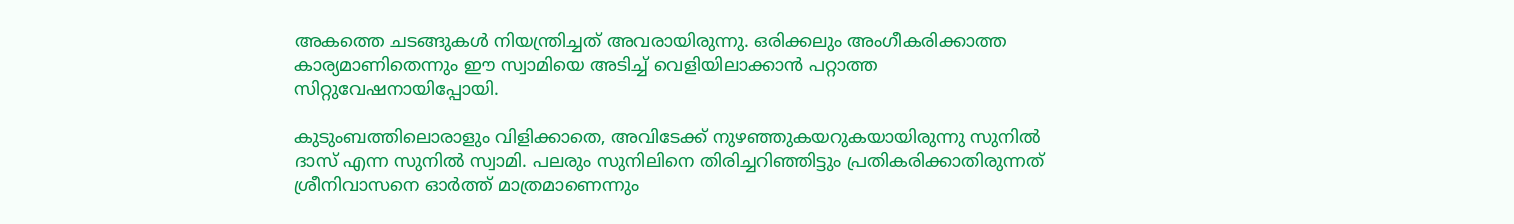അകത്തെ ചടങ്ങുകള്‍ നിയന്ത്രിച്ചത് അവരായിരുന്നു. ഒരിക്കലും അംഗീകരിക്കാത്ത കാര്യമാണിതെന്നും ഈ സ്വാമിയെ അടിച്ച് വെളിയിലാക്കാന്‍ പറ്റാത്ത സിറ്റുവേഷനായിപ്പോയി.

കുടുംബത്തിലൊരാളും വിളിക്കാതെ, അവിടേക്ക് നുഴഞ്ഞുകയറുകയായിരുന്നു സുനില്‍ ദാസ് എന്ന സുനില്‍ സ്വാമി. പലരും സുനിലിനെ തിരിച്ചറിഞ്ഞിട്ടും പ്രതികരിക്കാതിരുന്നത് ശ്രീനിവാസനെ ഓര്‍ത്ത് മാത്രമാണെന്നും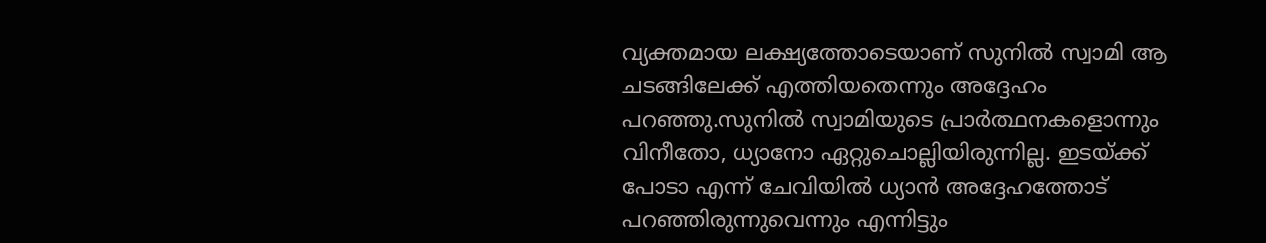വ്യക്തമായ ലക്ഷ്യത്തോടെയാണ് സുനില്‍ സ്വാമി ആ ചടങ്ങിലേക്ക് എത്തിയതെന്നും അദ്ദേഹം പറഞ്ഞു.സുനില്‍ സ്വാമിയുടെ പ്രാര്‍ത്ഥനകളൊന്നും വിനീതോ, ധ്യാനോ ഏറ്റുചൊല്ലിയിരുന്നില്ല. ഇടയ്ക്ക് പോടാ എന്ന് ചേവിയിൽ ധ്യാന്‍ അദ്ദേഹത്തോട് പറഞ്ഞിരുന്നുവെന്നും എന്നിട്ടും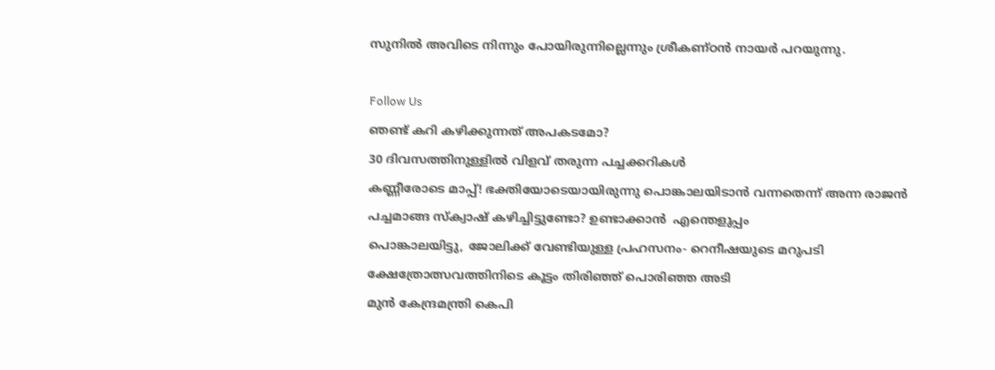സുനില്‍ അവിടെ നിന്നും പോയിരുന്നില്ലെന്നും ശ്രീകണ്ഠന്‍ നായര്‍ പറയുന്നു.

Follow Us
ഞണ്ട് കറി കഴിക്കുന്നത് അപകടമോ?
30 ദിവസത്തിനുള്ളിൽ വിളവ് തരുന്ന പച്ചക്കറികൾ
കണ്ണീരോടെ മാപ്പ്! ഭക്തിയോടെയായിരുന്നു പൊങ്കാലയിടാൻ വന്നതെന്ന് അന്ന രാജൻ
പച്ചമാങ്ങ സ്‌ക്വാഷ് കഴിച്ചിട്ടുണ്ടോ? ഉണ്ടാക്കാന്‍  എന്തെളുപ്പം
പൊങ്കാലയിട്ടു, ജോലിക്ക് വേണ്ടിയുള്ള പ്രഹസനം- റെനീഷയുടെ മറുപടി
ക്ഷേത്രോത്സവത്തിനിടെ കൂട്ടം തിരിഞ്ഞ് പൊരിഞ്ഞ അടി
മുൻ കേന്ദ്രമന്ത്രി കെപി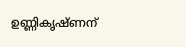ഉണ്ണികൃഷ്ണന്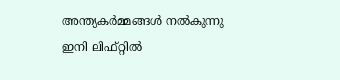അന്ത്യകർമ്മങ്ങൾ നൽകുന്നു
ഇനി ലിഫ്റ്റില്‍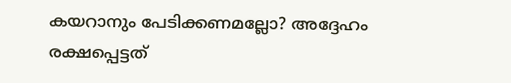കയറാനും പേടിക്കണമല്ലോ? അദ്ദേഹം രക്ഷപ്പെട്ടത്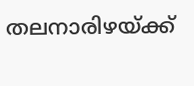തലനാരിഴയ്ക്ക്‌